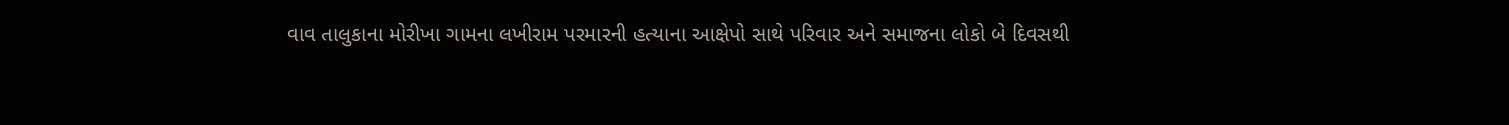વાવ તાલુકાના મોરીખા ગામના લખીરામ પરમારની હત્યાના આક્ષેપો સાથે પરિવાર અને સમાજના લોકો બે દિવસથી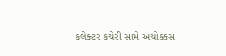કલેક્ટર કચેરી સામે અચોક્કસ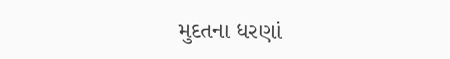મુદતના ધરણાં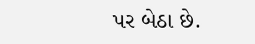પર બેઠા છે.